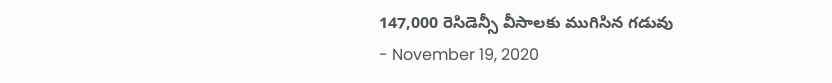147,000 రెసిడెన్సీ వీసాలకు ముగిసిన గడువు
- November 19, 2020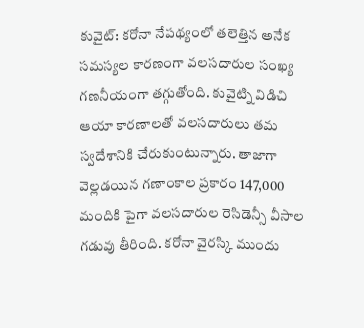కువైట్: కరోనా నేపథ్యంలో తలెత్తిన అనేక సమస్యల కారణంగా వలసదారుల సంఖ్య గణనీయంగా తగ్గుతోంది. కువైట్ని విడిచి ఆయా కారణాలతో వలసదారులు తమ స్వదేశానికి చేరుకుంటున్నారు. తాజాగా వెల్లడయిన గణాంకాల ప్రకారం 147,000 మందికి పైగా వలసదారుల రెసిడెన్సీ వీసాల గడువు తీరింది. కరోనా వైరస్కి ముందు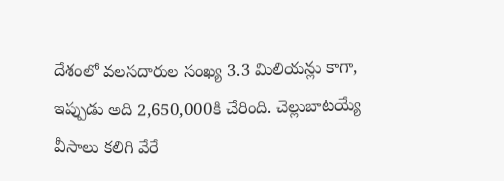దేశంలో వలసదారుల సంఖ్య 3.3 మిలియన్లు కాగా, ఇప్పుడు అది 2,650,000కి చేరింది. చెల్లుబాటయ్యే వీసాలు కలిగి వేరే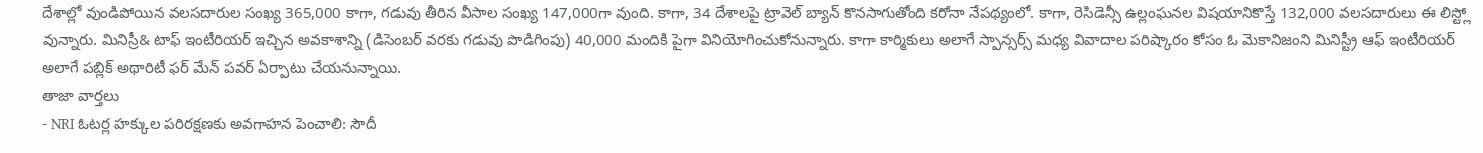దేశాల్లో వుండిపోయిన వలసదారుల సంఖ్య 365,000 కాగా, గడువు తీరిన వీసాల సంఖ్య 147,000గా వుంది. కాగా, 34 దేశాలపై ట్రావెల్ బ్యాన్ కొనసాగుతోంది కరోనా నేపథ్యంలో. కాగా, రెసిడెన్సీ ఉల్లంఘనల విషయానికొస్తే 132,000 వలసదారులు ఈ లిస్ట్లో వున్నారు. మినిస్రీ& టాఫ్ ఇంటీరియర్ ఇచ్చిన అవకాశాన్ని (డిసెంబర్ వరకు గడువు పొడిగింపు) 40,000 మందికి పైగా వినియోగించుకోనున్నారు. కాగా కార్మికులు అలాగే స్పాన్సర్స్ మధ్య వివాదాల పరిష్కారం కోసం ఓ మెకానిజంని మినిస్ట్రీ ఆఫ్ ఇంటీరియర్ అలాగే పబ్లిక్ అథారిటీ ఫర్ మేన్ పవర్ ఏర్పాటు చేయనున్నాయి.
తాజా వార్తలు
- NRI ఓటర్ల హక్కుల పరిరక్షణకు అవగాహన పెంచాలి: సౌదీ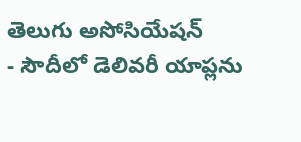తెలుగు అసోసియేషన్
- సౌదీలో డెలివరీ యాప్లను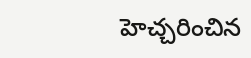హెచ్చరించిన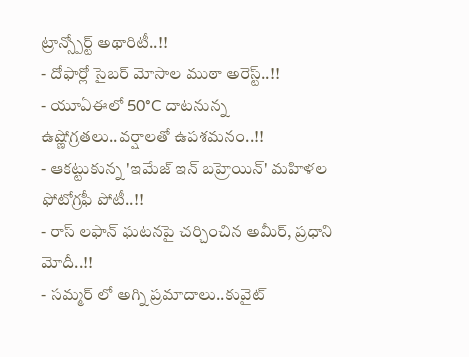ట్రాన్స్పోర్ట్ అథారిటీ..!!
- దోఫార్లో సైబర్ మోసాల ముఠా అరెస్ట్..!!
- యూఏఈలో 50°C దాటనున్న ఉష్ణోగ్రతలు..వర్షాలతో ఉపశమనం..!!
- ఆకట్టుకున్న 'ఇమేజ్ ఇన్ బహ్రెయిన్' మహిళల ఫోటోగ్రఫీ పోటీ..!!
- రాస్ లఫాన్ ఘటనపై చర్చించిన అమీర్, ప్రధాని మోదీ..!!
- సమ్మర్ లో అగ్ని ప్రమాదాలు..కువైట్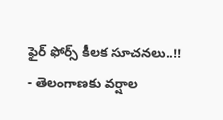ఫైర్ ఫోర్స్ కీలక సూచనలు..!!
- తెలంగాణకు వర్షాల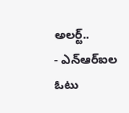అలర్ట్..
- ఎన్ఆర్ఐల ఓటు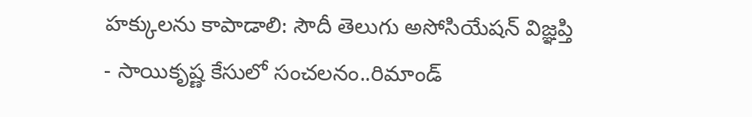హక్కులను కాపాడాలి: సౌదీ తెలుగు అసోసియేషన్ విజ్ఞప్తి
- సాయికృష్ణ కేసులో సంచలనం..రిమాండ్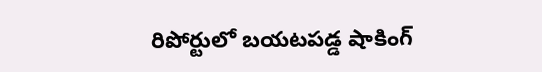రిపోర్టులో బయటపడ్డ షాకింగ్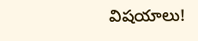విషయాలు!